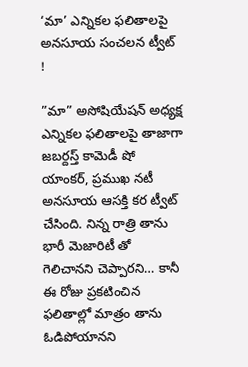‘మా’ ఎన్నికల ఫలితాలపై అనసూయ సంచలన ట్వీట్ !

”మా” అసోషియేషన్‌ అధ్యక్ష ఎన్నికల ఫలితాలపై తాజాగా జబర్దస్త్‌ కామెడీ షో యాంకర్‌, ప్రముఖ నటీ అనసూయ ఆసక్తి కర ట్వీట్‌ చేసింది. నిన్న రాత్రి తాను భారీ మెజారిటీ తో గెలిచానని చెప్పారని… కానీ ఈ రోజు ప్రకటించిన ఫలితాల్లో మాత్రం తాను ఓడిపోయానని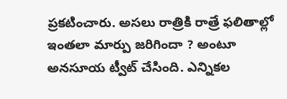ప్రకటించారు. అసలు రాత్రికి రాత్రే ఫలితాల్లో ఇంతలా మార్పు జరిగిందా ? అంటూ అనసూయ ట్వీట్‌ చేసింది. ఎన్నికల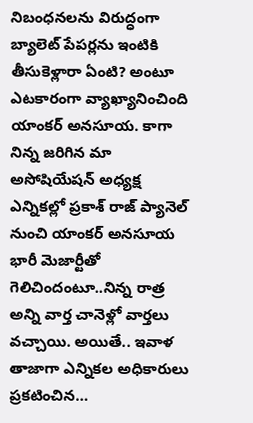నిబంధనలను విరుద్ధంగా బ్యాలెట్‌ పేపర్లను ఇంటికి తీసుకెళ్లారా ఏంటి? అంటూ ఎటకారంగా వ్యాఖ్యానించింది యాంకర్‌ అనసూయ. కాగా నిన్న జరిగిన మా అసోషియేషన్‌ అధ్యక్ష ఎన్నికల్లో ప్రకాశ్‌ రాజ్‌ ప్యానెల్‌ నుంచి యాంకర్‌ అనసూయ భారీ మెజార్టీతో గెలిచిందంటూ..నిన్న రాత్ర అన్ని వార్త చానెళ్లో వార్తలు వచ్చాయి. అయితే.. ఇవాళ తాజాగా ఎన్నికల అధికారులు ప్రకటించిన…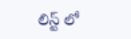లిస్ట్‌ లో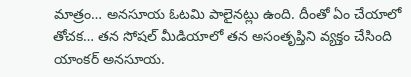మాత్రం… అనసూయ ఓటమి పాలైనట్లు ఉంది. దీంతో ఏం చేయాలో తోచక… తన సోషల్‌ మీడియాలో తన అసంతృప్తిని వ్యక్తం చేసింది యాంకర్‌ అనసూయ.